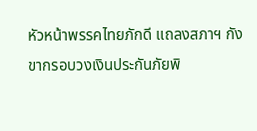หัวหน้าพรรคไทยภักดี แถลงสภาฯ กังขากรอบวงเงินประกันภัยพิ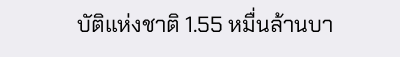บัติแห่งชาติ 1.55 หมื่นล้านบา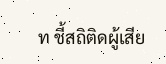ท ชี้สถิติดผู้เสีย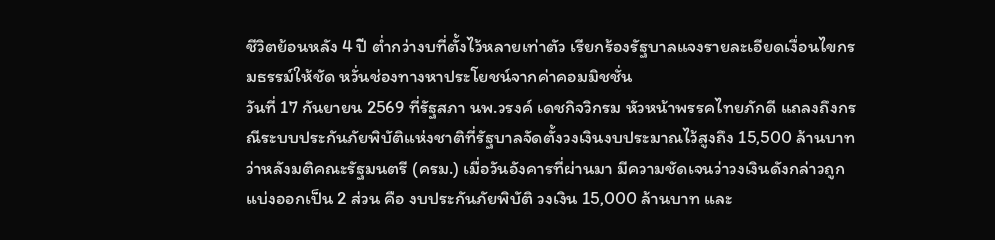ชีวิตย้อนหลัง 4 ปี ต่ำกว่างบที่ตั้งไว้หลายเท่าตัว เรียกร้องรัฐบาลแจงรายละเอียดเงื่อนไขกรมธรรม์ให้ชัด หวั่นช่องทางหาประโยชน์จากค่าคอมมิชชั่น
วันที่ 17 กันยายน 2569 ที่รัฐสภา นพ.วรงค์ เดชกิจวิกรม หัวหน้าพรรคไทยภักดี แถลงถึงกรณีระบบประกันภัยพิบัติแห่งชาติที่รัฐบาลจัดตั้งวงเงินงบประมาณไว้สูงถึง 15,500 ล้านบาท ว่าหลังมติคณะรัฐมนตรี (ครม.) เมื่อวันอังคารที่ผ่านมา มีความชัดเจนว่าวงเงินดังกล่าวถูกแบ่งออกเป็น 2 ส่วน คือ งบประกันภัยพิบัติ วงเงิน 15,000 ล้านบาท และ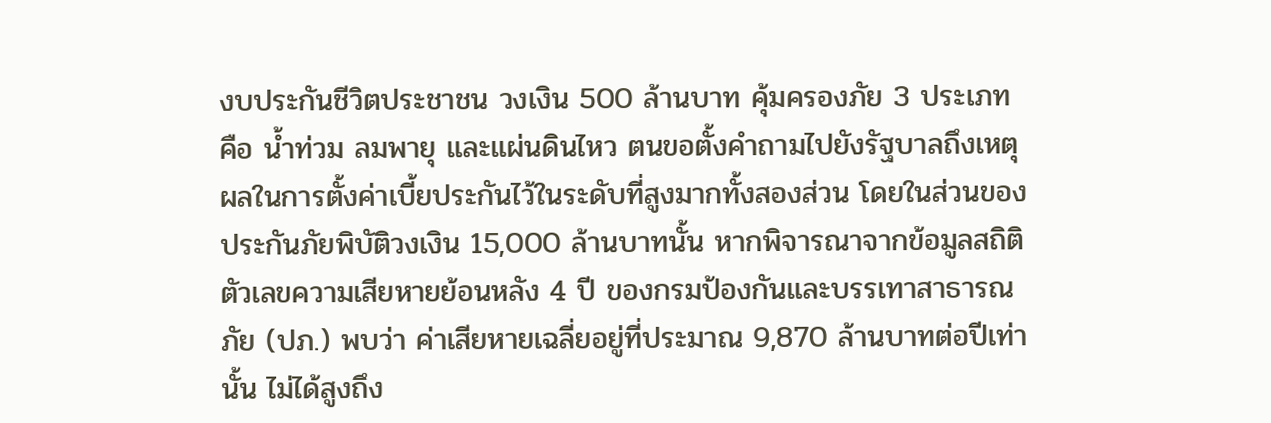งบประกันชีวิตประชาชน วงเงิน 500 ล้านบาท คุ้มครองภัย 3 ประเภท คือ น้ำท่วม ลมพายุ และแผ่นดินไหว ตนขอตั้งคำถามไปยังรัฐบาลถึงเหตุผลในการตั้งค่าเบี้ยประกันไว้ในระดับที่สูงมากทั้งสองส่วน โดยในส่วนของประกันภัยพิบัติวงเงิน 15,000 ล้านบาทนั้น หากพิจารณาจากข้อมูลสถิติตัวเลขความเสียหายย้อนหลัง 4 ปี ของกรมป้องกันและบรรเทาสาธารณภัย (ปภ.) พบว่า ค่าเสียหายเฉลี่ยอยู่ที่ประมาณ 9,870 ล้านบาทต่อปีเท่านั้น ไม่ได้สูงถึง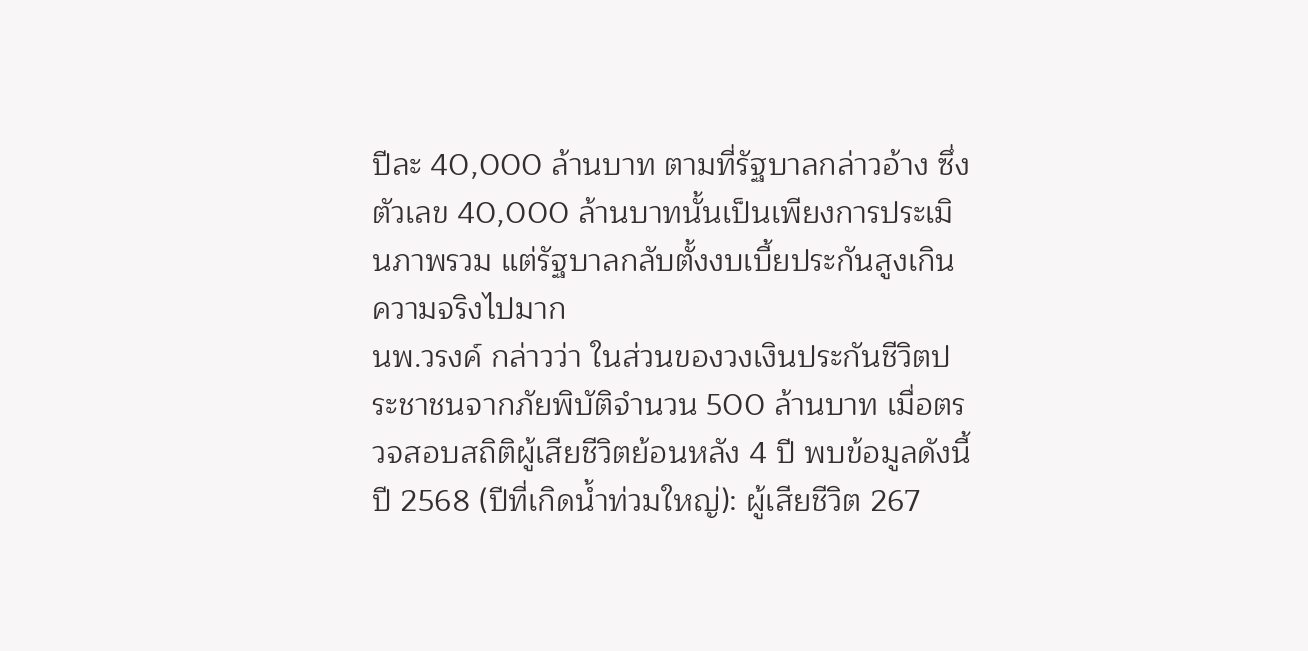ปีละ 40,000 ล้านบาท ตามที่รัฐบาลกล่าวอ้าง ซึ่งตัวเลข 40,000 ล้านบาทนั้นเป็นเพียงการประเมินภาพรวม แต่รัฐบาลกลับตั้งงบเบี้ยประกันสูงเกินความจริงไปมาก
นพ.วรงค์ กล่าวว่า ในส่วนของวงเงินประกันชีวิตประชาชนจากภัยพิบัติจำนวน 500 ล้านบาท เมื่อตรวจสอบสถิติผู้เสียชีวิตย้อนหลัง 4 ปี พบข้อมูลดังนี้ ปี 2568 (ปีที่เกิดน้ำท่วมใหญ่): ผู้เสียชีวิต 267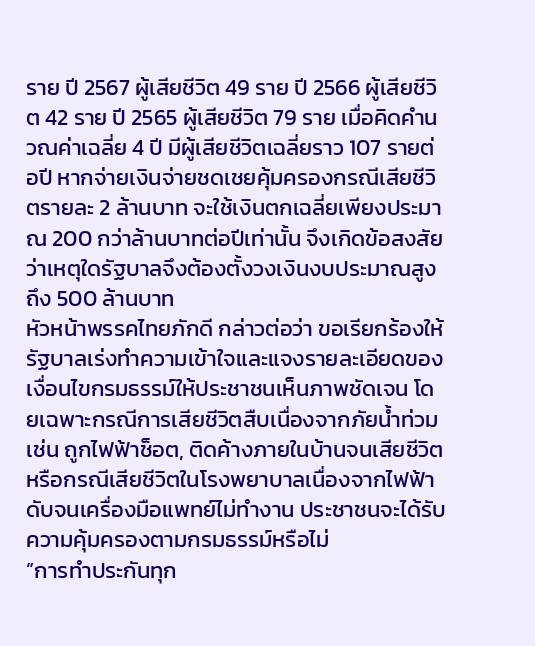ราย ปี 2567 ผู้เสียชีวิต 49 ราย ปี 2566 ผู้เสียชีวิต 42 ราย ปี 2565 ผู้เสียชีวิต 79 ราย เมื่อคิดคำนวณค่าเฉลี่ย 4 ปี มีผู้เสียชีวิตเฉลี่ยราว 107 รายต่อปี หากจ่ายเงินจ่ายชดเชยคุ้มครองกรณีเสียชีวิตรายละ 2 ล้านบาท จะใช้เงินตกเฉลี่ยเพียงประมาณ 200 กว่าล้านบาทต่อปีเท่านั้น จึงเกิดข้อสงสัยว่าเหตุใดรัฐบาลจึงต้องตั้งวงเงินงบประมาณสูงถึง 500 ล้านบาท
หัวหน้าพรรคไทยภักดี กล่าวต่อว่า ขอเรียกร้องให้รัฐบาลเร่งทำความเข้าใจและแจงรายละเอียดของเงื่อนไขกรมธรรม์ให้ประชาชนเห็นภาพชัดเจน โดยเฉพาะกรณีการเสียชีวิตสืบเนื่องจากภัยน้ำท่วม เช่น ถูกไฟฟ้าช็อต, ติดค้างภายในบ้านจนเสียชีวิต หรือกรณีเสียชีวิตในโรงพยาบาลเนื่องจากไฟฟ้าดับจนเครื่องมือแพทย์ไม่ทำงาน ประชาชนจะได้รับความคุ้มครองตามกรมธรรม์หรือไม่
”การทำประกันทุก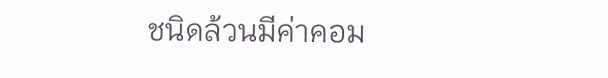ชนิดล้วนมีค่าคอม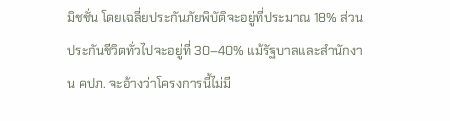มิชชั่น โดยเฉลี่ยประกันภัยพิบัติจะอยู่ที่ประมาณ 18% ส่วนประกันชีวิตทั่วไปจะอยู่ที่ 30–40% แม้รัฐบาลและสำนักงาน คปภ. จะอ้างว่าโครงการนี้ไม่มี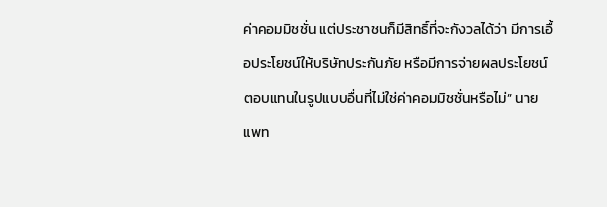ค่าคอมมิชชั่น แต่ประชาชนก็มีสิทธิ์ที่จะกังวลได้ว่า มีการเอื้อประโยชน์ให้บริษัทประกันภัย หรือมีการจ่ายผลประโยชน์ตอบแทนในรูปแบบอื่นที่ไม่ใช่ค่าคอมมิชชั่นหรือไม่” นายแพท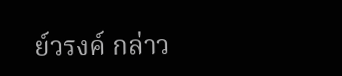ย์วรงค์ กล่าว